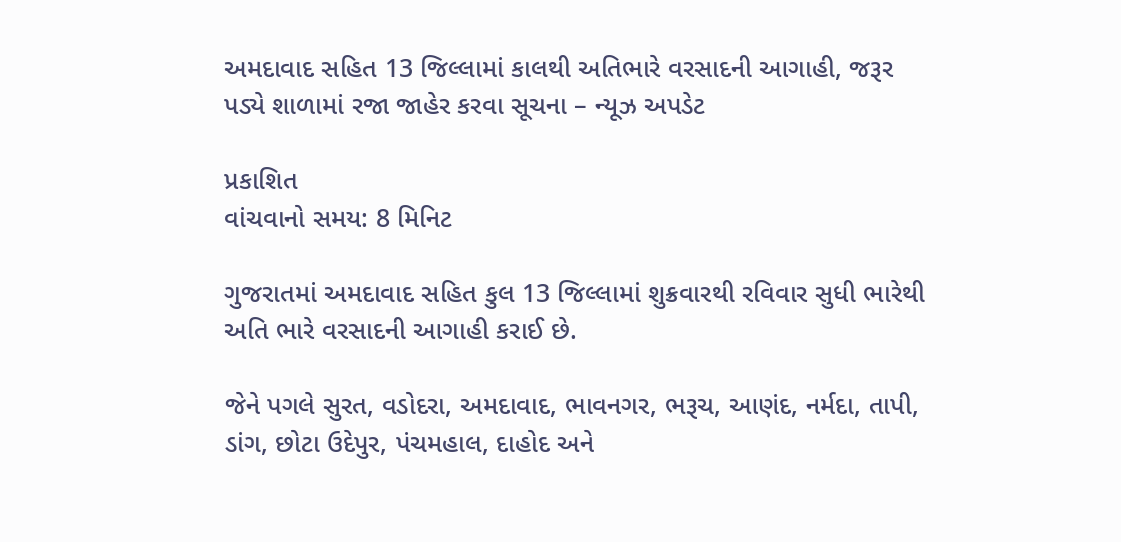અમદાવાદ સહિત 13 જિલ્લામાં કાલથી અતિભારે વરસાદની આગાહી, જરૂર પડ્યે શાળામાં રજા જાહેર કરવા સૂચના – ન્યૂઝ અપડેટ

પ્રકાશિત
વાંચવાનો સમય: 8 મિનિટ

ગુજરાતમાં અમદાવાદ સહિત કુલ 13 જિલ્લામાં શુક્રવારથી રવિવાર સુધી ભારેથી અતિ ભારે વરસાદની આગાહી કરાઈ છે.

જેને પગલે સુરત, વડોદરા, અમદાવાદ, ભાવનગર, ભરૂચ, આણંદ, નર્મદા, તાપી, ડાંગ, છોટા ઉદેપુર, પંચમહાલ, દાહોદ અને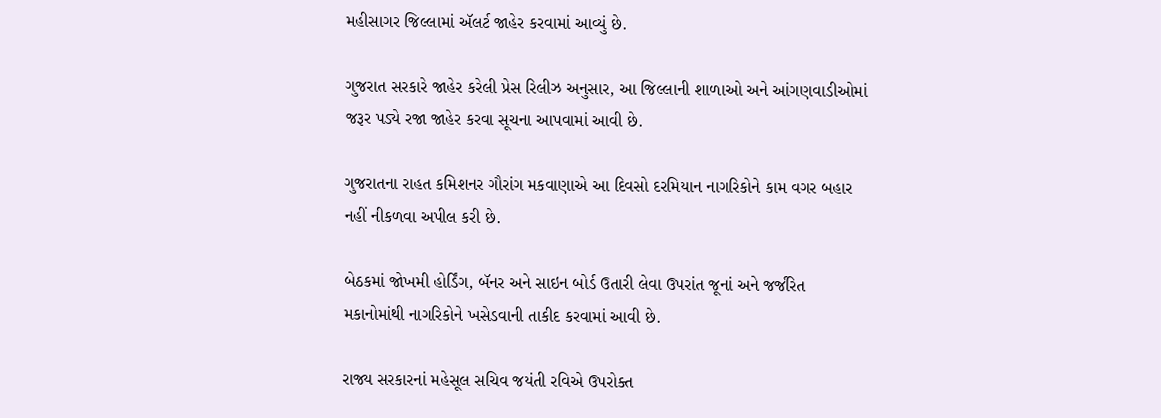મહીસાગર જિલ્લામાં ઍલર્ટ જાહેર કરવામાં આવ્યું છે.

ગુજરાત સરકારે જાહેર કરેલી પ્રેસ રિલીઝ અનુસાર, આ જિલ્લાની શાળાઓ અને આંગણવાડીઓમાં જરૂર પડ્યે રજા જાહેર કરવા સૂચના આપવામાં આવી છે.

ગુજરાતના રાહત કમિશનર ગૌરાંગ મકવાણાએ આ દિવસો દરમિયાન નાગરિકોને કામ વગર બહાર નહીં નીકળવા અપીલ કરી છે.

બેઠકમાં જોખમી હોર્ડિંગ, બૅનર અને સાઇન બોર્ડ ઉતારી લેવા ઉપરાંત જૂનાં અને જર્જરિત મકાનોમાંથી નાગરિકોને ખસેડવાની તાકીદ કરવામાં આવી છે.

રાજ્ય સરકારનાં મહેસૂલ સચિવ જયંતી રવિએ ઉપરોક્ત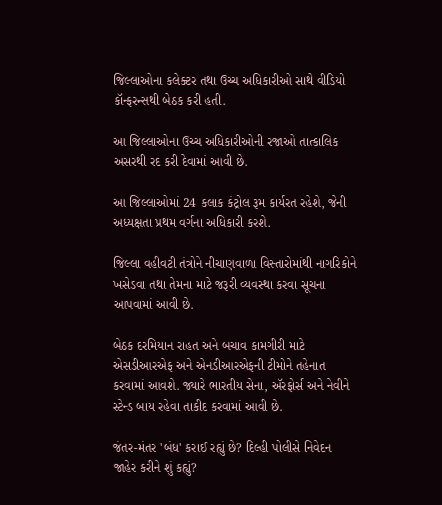જિલ્લાઓના કલેક્ટર તથા ઉચ્ચ અધિકારીઓ સાથે વીડિયો કૉન્ફરન્સથી બેઠક કરી હતી.

આ જિલ્લાઓના ઉચ્ચ અધિકારીઓની રજાઓ તાત્કાલિક અસરથી રદ કરી દેવામાં આવી છે.

આ જિલ્લાઓમાં 24 કલાક કંટ્રોલ રૂમ કાર્યરત રહેશે, જેની અધ્યક્ષતા પ્રથમ વર્ગના અધિકારી કરશે.

જિલ્લા વહીવટી તંત્રોને નીચાણવાળા વિસ્તારોમાંથી નાગરિકોને ખસેડવા તથા તેમના માટે જરૂરી વ્યવસ્થા કરવા સૂચના આપવામાં આવી છે.

બેઠક દરમિયાન રાહત અને બચાવ કામગીરી માટે એસડીઆરએફ અને એનડીઆરએફની ટીમોને તહેનાત કરવામાં આવશે. જ્યારે ભારતીય સેના, ઍરફોર્સ અને નેવીને સ્ટેન્ડ બાય રહેવા તાકીદ કરવામાં આવી છે.

જંતર-મંતર 'બંધ' કરાઈ રહ્યું છે? દિલ્હી પોલીસે નિવેદન જાહેર કરીને શું કહ્યું?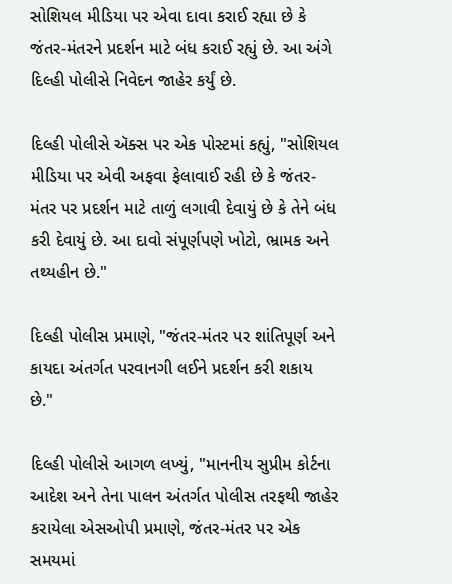સોશિયલ મીડિયા પર એવા દાવા કરાઈ રહ્યા છે કે જંતર-મંતરને પ્રદર્શન માટે બંધ કરાઈ રહ્યું છે. આ અંગે દિલ્હી પોલીસે નિવેદન જાહેર કર્યું છે.

દિલ્હી પોલીસે ઍક્સ પર એક પોસ્ટમાં કહ્યું, "સોશિયલ મીડિયા પર એવી અફવા ફેલાવાઈ રહી છે કે જંતર-મંતર પર પ્રદર્શન માટે તાળું લગાવી દેવાયું છે કે તેને બંધ કરી દેવાયું છે. આ દાવો સંપૂર્ણપણે ખોટો, ભ્રામક અને તથ્યહીન છે."

દિલ્હી પોલીસ પ્રમાણે, "જંતર-મંતર પર શાંતિપૂર્ણ અને કાયદા અંતર્ગત પરવાનગી લઈને પ્રદર્શન કરી શકાય છે."

દિલ્હી પોલીસે આગળ લખ્યું, "માનનીય સુપ્રીમ કોર્ટના આદેશ અને તેના પાલન અંતર્ગત પોલીસ તરફથી જાહેર કરાયેલા એસઓપી પ્રમાણે, જંતર-મંતર પર એક સમયમાં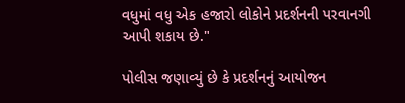વધુમાં વધુ એક હજારો લોકોને પ્રદર્શનની પરવાનગી આપી શકાય છે."

પોલીસ જણાવ્યું છે કે પ્રદર્શનનું આયોજન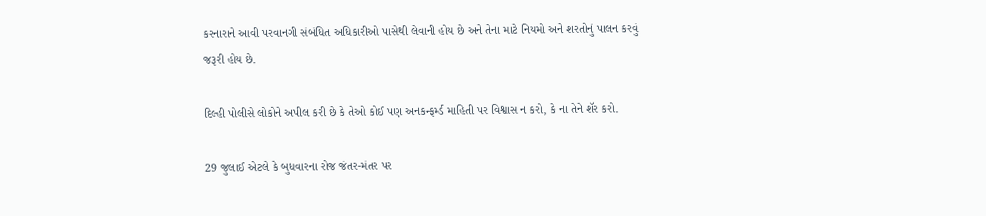કરનારાને આવી પરવાનગી સંબંધિત અધિકારીઓ પાસેથી લેવાની હોય છે અને તેના માટે નિયમો અને શરતોનું પાલન કરવું જરૂરી હોય છે.

દિલ્હી પોલીસે લોકોને અપીલ કરી છે કે તેઓ કોઈ પણ અનકન્ફર્મ્ડ માહિતી પર વિશ્વાસ ન કરો, કે ના તેને શૅર કરો.

29 જુલાઈ એટલે કે બુધવારના રોજ જંતર-મંતર પર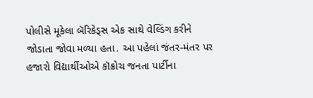પોલીસે મૂકેલા બૅરિકેડ્સ એક સાથે વેલ્ડિંગ કરીને જોડાતા જોવા મળ્યા હતા. આ પહેલાં જંતર-મંતર પર હજારો વિદ્યાર્થીઓએ કૉક્રોચ જનતા પાર્ટીના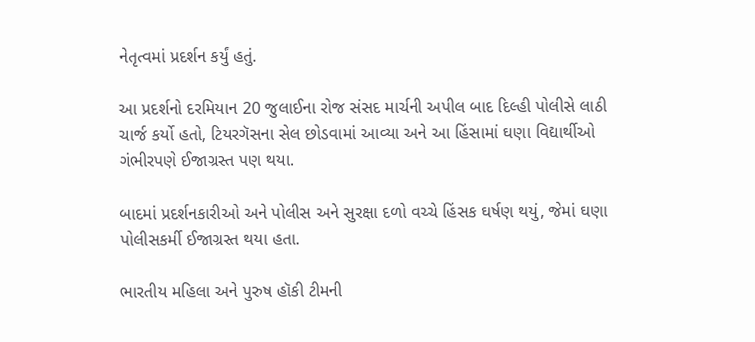નેતૃત્વમાં પ્રદર્શન કર્યું હતું.

આ પ્રદર્શનો દરમિયાન 20 જુલાઈના રોજ સંસદ માર્ચની અપીલ બાદ દિલ્હી પોલીસે લાઠી ચાર્જ કર્યો હતો, ટિયરગૅસના સેલ છોડવામાં આવ્યા અને આ હિંસામાં ઘણા વિદ્યાર્થીઓ ગંભીરપણે ઈજાગ્રસ્ત પણ થયા.

બાદમાં પ્રદર્શનકારીઓ અને પોલીસ અને સુરક્ષા દળો વચ્ચે હિંસક ઘર્ષણ થયું, જેમાં ઘણા પોલીસકર્મી ઈજાગ્રસ્ત થયા હતા.

ભારતીય મહિલા અને પુરુષ હૉકી ટીમની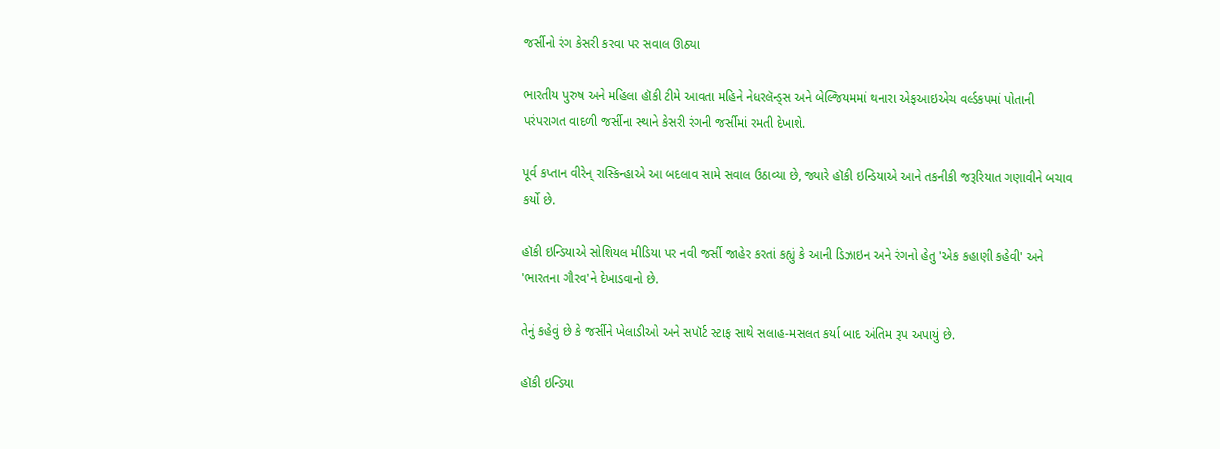જર્સીનો રંગ કેસરી કરવા પર સવાલ ઊઠ્યા

ભારતીય પુરુષ અને મહિલા હૉકી ટીમે આવતા મહિને નેધરલૅન્ડ્સ અને બેલ્જિયમમાં થનારા એફઆઇએચ વર્લ્ડકપમાં પોતાની પરંપરાગત વાદળી જર્સીના સ્થાને કેસરી રંગની જર્સીમાં રમતી દેખાશે.

પૂર્વ કપ્તાન વીરેન્ રાસ્કિન્હાએ આ બદલાવ સામે સવાલ ઉઠાવ્યા છે, જ્યારે હૉકી ઇન્ડિયાએ આને તકનીકી જરૂરિયાત ગણાવીને બચાવ કર્યો છે.

હૉકી ઇન્ડિયાએ સોશિયલ મીડિયા પર નવી જર્સી જાહેર કરતાં કહ્યું કે આની ડિઝાઇન અને રંગનો હેતુ 'એક કહાણી કહેવી' અને 'ભારતના ગૌરવ'ને દેખાડવાનો છે.

તેનું કહેવું છે કે જર્સીને ખેલાડીઓ અને સપૉર્ટ સ્ટાફ સાથે સલાહ-મસલત કર્યા બાદ અંતિમ રૂપ અપાયું છે.

હૉકી ઇન્ડિયા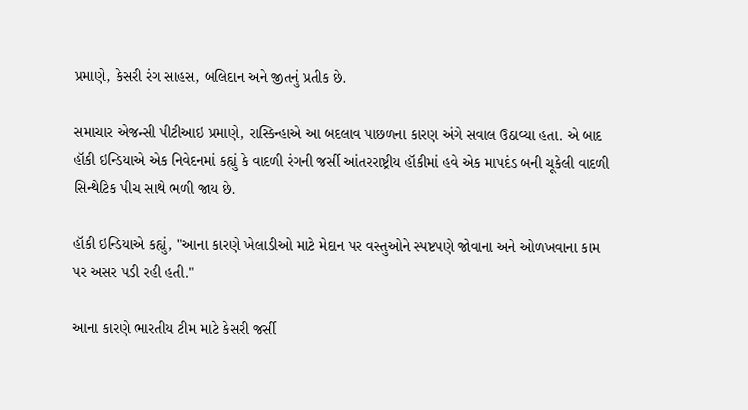પ્રમાણે, કેસરી રંગ સાહસ, બલિદાન અને જીતનું પ્રતીક છે.

સમાચાર એજન્સી પીટીઆઇ પ્રમાણે, રાસ્કિન્હાએ આ બદલાવ પાછળના કારણ અંગે સવાલ ઉઠાવ્યા હતા. એ બાદ હૉકી ઇન્ડિયાએ એક નિવેદનમાં કહ્યું કે વાદળી રંગની જર્સી આંતરરાષ્ટ્રીય હૉકીમાં હવે એક માપદંડ બની ચૂકેલી વાદળી સિન્થેટિક પીચ સાથે ભળી જાય છે.

હૉકી ઇન્ડિયાએ કહ્યું, "આના કારણે ખેલાડીઓ માટે મેદાન પર વસ્તુઓને સ્પષ્ટપણે જોવાના અને ઓળખવાના કામ પર અસર પડી રહી હતી."

આના કારણે ભારતીય ટીમ માટે કેસરી જર્સી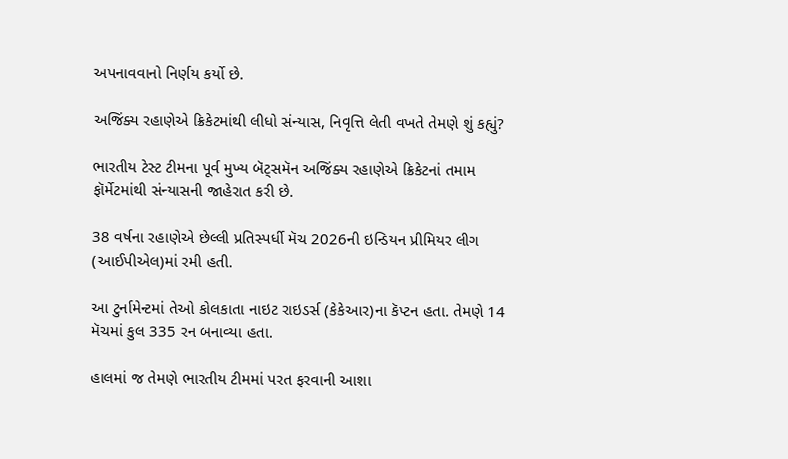અપનાવવાનો નિર્ણય કર્યો છે.

અજિંક્ય રહાણેએ ક્રિકેટમાંથી લીધો સંન્યાસ, નિવૃત્તિ લેતી વખતે તેમણે શું કહ્યું?

ભારતીય ટેસ્ટ ટીમના પૂર્વ મુખ્ય બૅટ્સમૅન અજિંક્ય રહાણેએ ક્રિકેટનાં તમામ ફૉર્મેટમાંથી સંન્યાસની જાહેરાત કરી છે.

38 વર્ષના રહાણેએ છેલ્લી પ્રતિસ્પર્ધી મૅચ 2026ની ઇન્ડિયન પ્રીમિયર લીગ (આઈપીએલ)માં રમી હતી.

આ ટુર્નામેન્ટમાં તેઓ કોલકાતા નાઇટ રાઇડર્સ (કેકેઆર)ના કૅપ્ટન હતા. તેમણે 14 મૅચમાં કુલ 335 રન બનાવ્યા હતા.

હાલમાં જ તેમણે ભારતીય ટીમમાં પરત ફરવાની આશા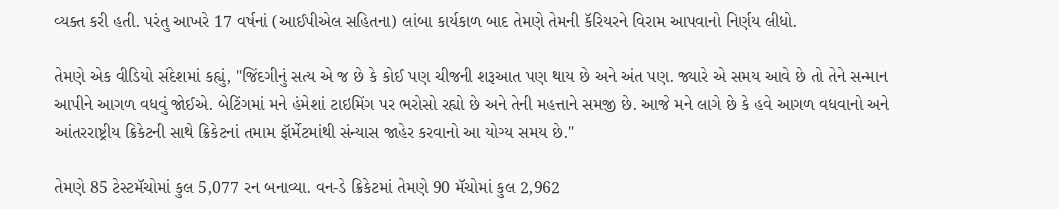વ્યક્ત કરી હતી. પરંતુ આખરે 17 વર્ષનાં (આઈપીએલ સહિતના) લાંબા કાર્યકાળ બાદ તેમણે તેમની કૅરિયરને વિરામ આપવાનો નિર્ણય લીધો.

તેમણે એક વીડિયો સંદેશમાં કહ્યું, "જિંદગીનું સત્ય એ જ છે કે કોઈ પણ ચીજની શરૂઆત પણ થાય છે અને અંત પણ. જ્યારે એ સમય આવે છે તો તેને સન્માન આપીને આગળ વધવું જોઈએ. બેટિંગમાં મને હંમેશાં ટાઇમિંગ પર ભરોસો રહ્યો છે અને તેની મહત્તાને સમજી છે. આજે મને લાગે છે કે હવે આગળ વધવાનો અને આંતરરાષ્ટ્રીય ક્રિકેટની સાથે ક્રિકેટનાં તમામ ફૉર્મેટમાંથી સંન્યાસ જાહેર કરવાનો આ યોગ્ય સમય છે."

તેમણે 85 ટેસ્ટમૅચોમાં કુલ 5,077 રન બનાવ્યા. વન-ડે ક્રિકેટમાં તેમણે 90 મૅચોમાં કુલ 2,962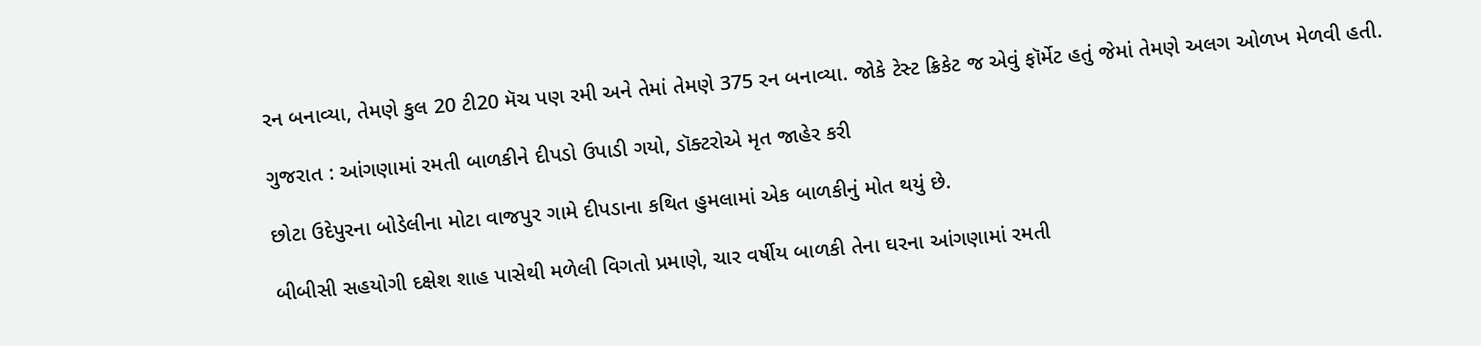રન બનાવ્યા, તેમણે કુલ 20 ટી20 મૅચ પણ રમી અને તેમાં તેમણે 375 રન બનાવ્યા. જોકે ટેસ્ટ ક્રિકેટ જ એવું ફૉર્મેટ હતું જેમાં તેમણે અલગ ઓળખ મેળવી હતી.

ગુજરાત : આંગણામાં રમતી બાળકીને દીપડો ઉપાડી ગયો, ડૉક્ટરોએ મૃત જાહેર કરી

છોટા ઉદેપુરના બોડેલીના મોટા વાજપુર ગામે દીપડાના કથિત હુમલામાં એક બાળકીનું મોત થયું છે.

બીબીસી સહયોગી દક્ષેશ શાહ પાસેથી મળેલી વિગતો પ્રમાણે, ચાર વર્ષીય બાળકી તેના ઘરના આંગણામાં રમતી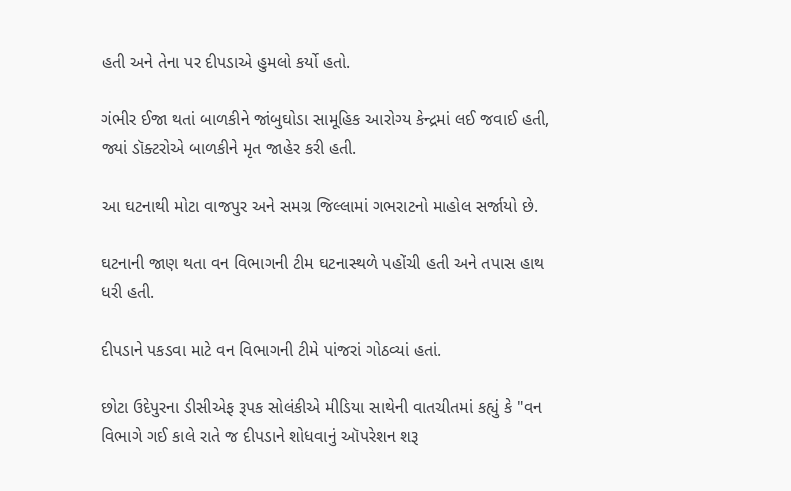હતી અને તેના પર દીપડાએ હુમલો કર્યો હતો.

ગંભીર ઈજા થતાં બાળકીને જાંબુઘોડા સામૂહિક આરોગ્ય કેન્દ્રમાં લઈ જવાઈ હતી, જ્યાં ડૉક્ટરોએ બાળકીને મૃત જાહેર કરી હતી.

આ ઘટનાથી મોટા વાજપુર અને સમગ્ર જિલ્લામાં ગભરાટનો માહોલ સર્જાયો છે.

ઘટનાની જાણ થતા વન વિભાગની ટીમ ઘટનાસ્થળે પહોંચી હતી અને તપાસ હાથ ધરી હતી.

દીપડાને પકડવા માટે વન વિભાગની ટીમે પાંજરાં ગોઠવ્યાં હતાં.

છોટા ઉદેપુરના ડીસીએફ રૂપક સોલંકીએ મીડિયા સાથેની વાતચીતમાં કહ્યું કે "વન વિભાગે ગઈ કાલે રાતે જ દીપડાને શોધવાનું ઑપરેશન શરૂ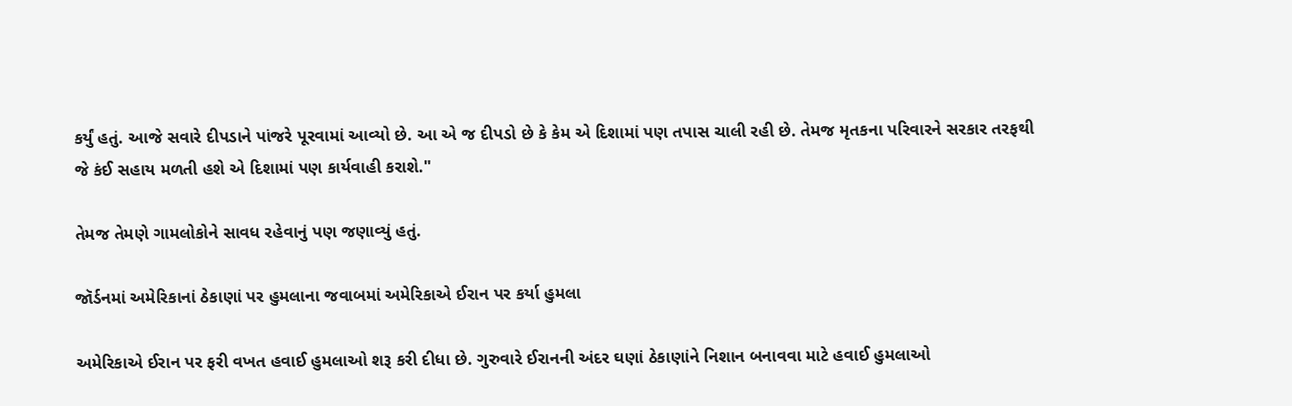કર્યું હતું. આજે સવારે દીપડાને પાંજરે પૂરવામાં આવ્યો છે. આ એ જ દીપડો છે કે કેમ એ દિશામાં પણ તપાસ ચાલી રહી છે. તેમજ મૃતકના પરિવારને સરકાર તરફથી જે કંઈ સહાય મળતી હશે એ દિશામાં પણ કાર્યવાહી કરાશે."

તેમજ તેમણે ગામલોકોને સાવધ રહેવાનું પણ જણાવ્યું હતું.

જૉર્ડનમાં અમેરિકાનાં ઠેકાણાં પર હુમલાના જવાબમાં અમેરિકાએ ઈરાન પર કર્યા હુમલા

અમેરિકાએ ઈરાન પર ફરી વખત હવાઈ હુમલાઓ શરૂ કરી દીધા છે. ગુરુવારે ઈરાનની અંદર ઘણાં ઠેકાણાંને નિશાન બનાવવા માટે હવાઈ હુમલાઓ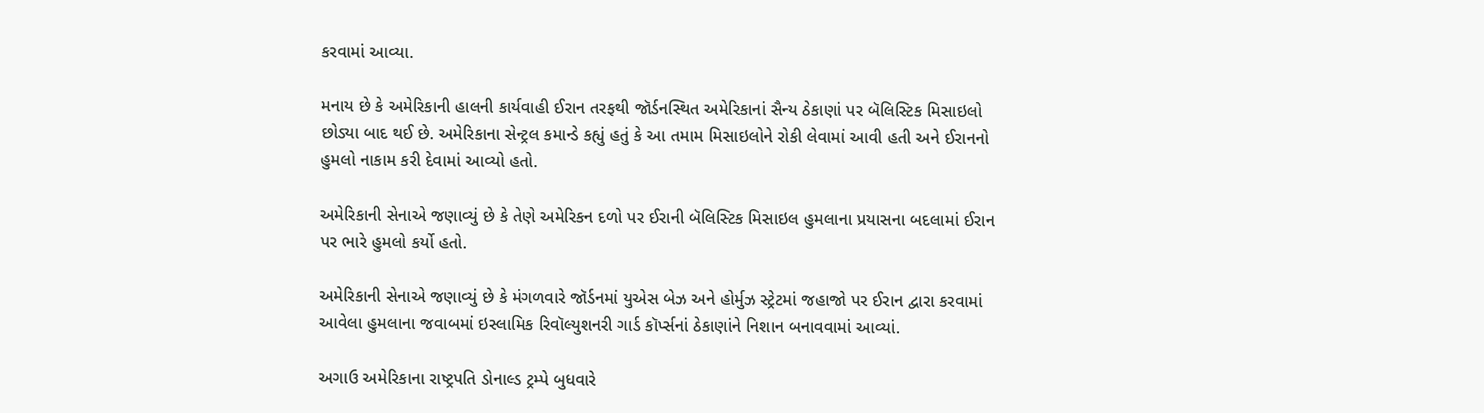કરવામાં આવ્યા.

મનાય છે કે અમેરિકાની હાલની કાર્યવાહી ઈરાન તરફથી જૉર્ડનસ્થિત અમેરિકાનાં સૈન્ય ઠેકાણાં પર બૅલિસ્ટિક મિસાઇલો છોડ્યા બાદ થઈ છે. અમેરિકાના સેન્ટ્રલ કમાન્ડે કહ્યું હતું કે આ તમામ મિસાઇલોને રોકી લેવામાં આવી હતી અને ઈરાનનો હુમલો નાકામ કરી દેવામાં આવ્યો હતો.

અમેરિકાની સેનાએ જણાવ્યું છે કે તેણે અમેરિકન દળો પર ઈરાની બૅલિસ્ટિક મિસાઇલ હુમલાના પ્રયાસના બદલામાં ઈરાન પર ભારે હુમલો કર્યો હતો.

અમેરિકાની સેનાએ જણાવ્યું છે કે મંગળવારે જૉર્ડનમાં યુએસ બેઝ અને હોર્મુઝ સ્ટ્રેટમાં જહાજો પર ઈરાન દ્વારા કરવામાં આવેલા હુમલાના જવાબમાં ઇસ્લામિક રિવૉલ્યુશનરી ગાર્ડ કૉર્પ્સનાં ઠેકાણાંને નિશાન બનાવવામાં આવ્યાં.

અગાઉ અમેરિકાના રાષ્ટ્રપતિ ડોનાલ્ડ ટ્રમ્પે બુધવારે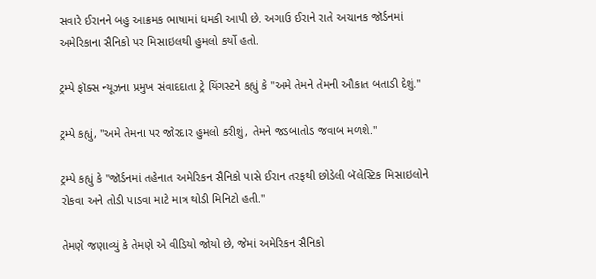સવારે ઈરાનને બહુ આક્રમક ભાષામાં ધમકી આપી છે. અગાઉ ઈરાને રાતે અચાનક જૉર્ડનમાં અમેરિકાના સૈનિકો પર મિસાઇલથી હુમલો કર્યો હતો.

ટ્રમ્પે ફૉક્સ ન્યૂઝના પ્રમુખ સંવાદદાતા ટ્રે યિંગસ્ટને કહ્યું કે "અમે તેમને તેમની ઔકાત બતાડી દેશું."

ટ્રમ્પે કહ્યું, "અમે તેમના પર જોરદાર હુમલો કરીશું, તેમને જડબાતોડ જવાબ મળશે."

ટ્રમ્પે કહ્યું કે "જૉર્ડનમાં તહેનાત અમેરિકન સૈનિકો પાસે ઈરાન તરફથી છોડેલી બૅલેસ્ટિક મિસાઇલોને રોકવા અને તોડી પાડવા માટે માત્ર થોડી મિનિટો હતી."

તેમણે જણાવ્યું કે તેમણે એ વીડિયો જોયો છે, જેમાં અમેરિકન સૈનિકો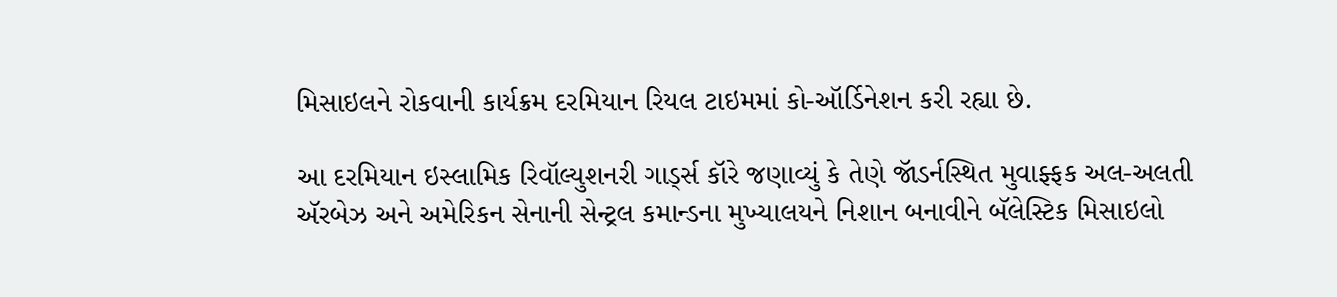મિસાઇલને રોકવાની કાર્યક્રમ દરમિયાન રિયલ ટાઇમમાં કો-ઑર્ડિનેશન કરી રહ્યા છે.

આ દરમિયાન ઇસ્લામિક રિવૉલ્યુશનરી ગાર્ડ્સ કૉરે જણાવ્યું કે તેણે જૉડર્નસ્થિત મુવાફ્ફક અલ-અલતી ઍરબેઝ અને અમેરિકન સેનાની સેન્ટ્રલ કમાન્ડના મુખ્યાલયને નિશાન બનાવીને બૅલેસ્ટિક મિસાઇલો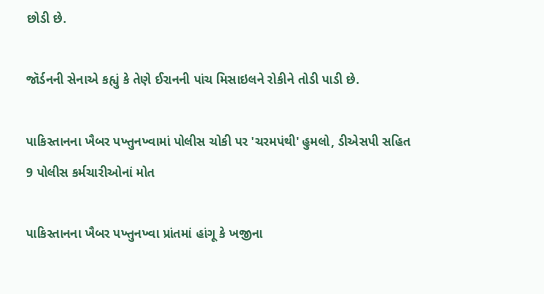છોડી છે.

જૉર્ડનની સેનાએ કહ્યું કે તેણે ઈરાનની પાંચ મિસાઇલને રોકીને તોડી પાડી છે.

પાકિસ્તાનના ખૈબર પખ્તુનખ્વામાં પોલીસ ચોકી પર 'ચરમપંથી' હુમલો, ડીએસપી સહિત 9 પોલીસ કર્મચારીઓનાં મોત

પાકિસ્તાનના ખૈબર પખ્તુનખ્વા પ્રાંતમાં હાંગૂ કે ખજીના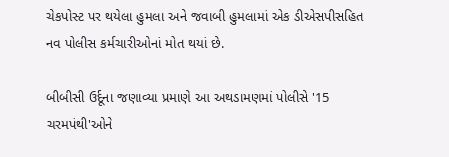ચેકપોસ્ટ પર થયેલા હુમલા અને જવાબી હુમલામાં એક ડીએસપીસહિત નવ પોલીસ કર્મચારીઓનાં મોત થયાં છે.

બીબીસી ઉર્દૂના જણાવ્યા પ્રમાણે આ અથડામણમાં પોલીસે '15 ચરમપંથી'ઓને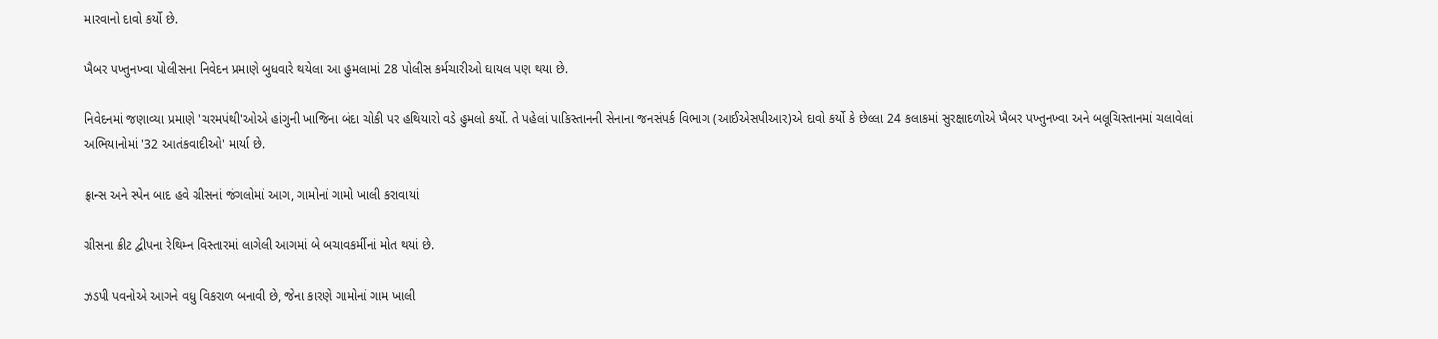મારવાનો દાવો કર્યો છે.

ખૈબર પખ્તુનખ્વા પોલીસના નિવેદન પ્રમાણે બુધવારે થયેલા આ હુમલામાં 28 પોલીસ કર્મચારીઓ ઘાયલ પણ થયા છે.

નિવેદનમાં જણાવ્યા પ્રમાણે 'ચરમપંથી'ઓએ હાંગુની ખાજિના બંદા ચોકી પર હથિયારો વડે હુમલો કર્યો. તે પહેલાં પાકિસ્તાનની સેનાના જનસંપર્ક વિભાગ (આઈએસપીઆર)એ દાવો કર્યો કે છેલ્લા 24 કલાકમાં સુરક્ષાદળોએ ખૈબર પખ્તુનખ્વા અને બલૂચિસ્તાનમાં ચલાવેલાં અભિયાનોમાં '32 આતંકવાદીઓ' માર્યા છે.

ફ્રાન્સ અને સ્પેન બાદ હવે ગ્રીસનાં જંગલોમાં આગ, ગામોનાં ગામો ખાલી કરાવાયાં

ગ્રીસના ક્રીટ દ્વીપના રેથિમ્ન વિસ્તારમાં લાગેલી આગમાં બે બચાવકર્મીનાં મોત થયાં છે.

ઝડપી પવનોએ આગને વધુ વિકરાળ બનાવી છે, જેના કારણે ગામોનાં ગામ ખાલી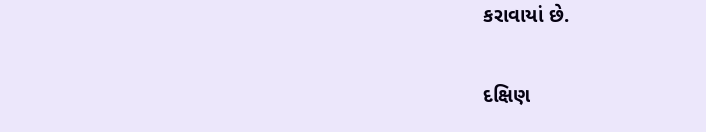કરાવાયાં છે.

દક્ષિણ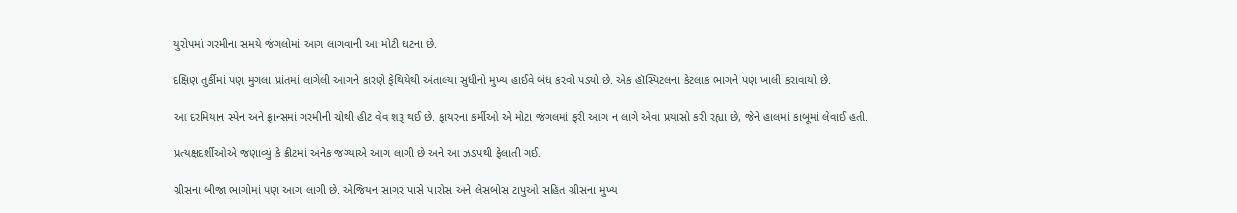યુરોપમાં ગરમીના સમયે જંગલોમાં આગ લાગવાની આ મોટી ઘટના છે.

દક્ષિણ તુર્કીમાં પણ મુગલા પ્રાંતમાં લાગેલી આગને કારણે ફેથિયેથી અંતાલ્યા સુધીનો મુખ્ય હાઈવે બંધ કરવો પડ્યો છે. એક હૉસ્પિટલના કેટલાક ભાગને પણ ખાલી કરાવાયો છે.

આ દરમિયાન સ્પેન અને ફ્રાન્સમાં ગરમીની ચોથી હીટ વેવ શરૂ થઈ છે. ફાયરના કર્મીઓ એ મોટા જંગલમાં ફરી આગ ન લાગે એવા પ્રયાસો કરી રહ્યા છે, જેને હાલમાં કાબૂમાં લેવાઈ હતી.

પ્રત્યક્ષદર્શીઓએ જણાવ્યું કે ક્રીટમાં અનેક જગ્યાએ આગ લાગી છે અને આ ઝડપથી ફેલાતી ગઈ.

ગ્રીસના બીજા ભાગોમાં પણ આગ લાગી છે. એજિયન સાગર પાસે પારોસ અને લેસબોસ ટાપુઓ સહિત ગ્રીસના મુખ્ય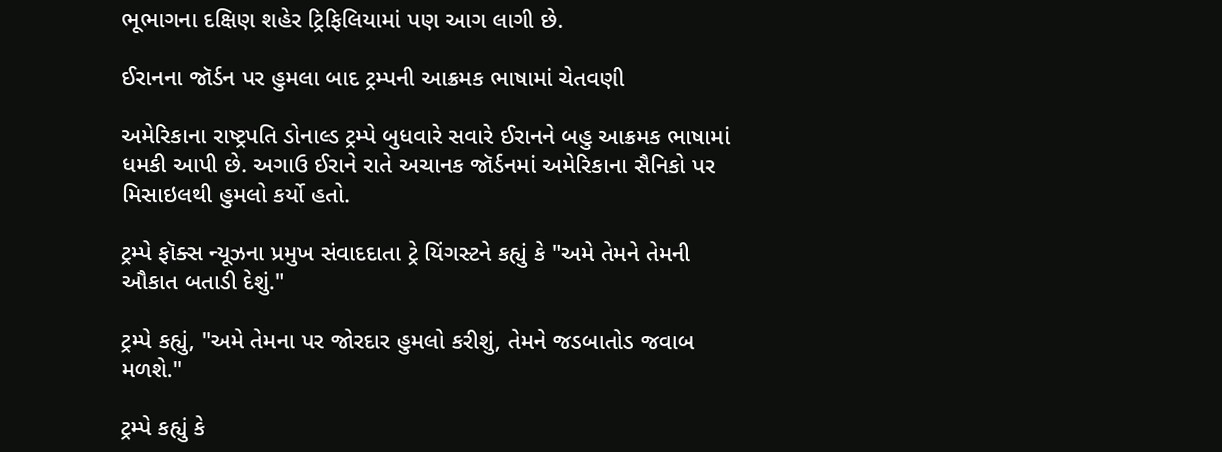ભૂભાગના દક્ષિણ શહેર ટ્રિફિલિયામાં પણ આગ લાગી છે.

ઈરાનના જૉર્ડન પર હુમલા બાદ ટ્રમ્પની આક્રમક ભાષામાં ચેતવણી

અમેરિકાના રાષ્ટ્રપતિ ડોનાલ્ડ ટ્રમ્પે બુધવારે સવારે ઈરાનને બહુ આક્રમક ભાષામાં ધમકી આપી છે. અગાઉ ઈરાને રાતે અચાનક જૉર્ડનમાં અમેરિકાના સૈનિકો પર મિસાઇલથી હુમલો કર્યો હતો.

ટ્રમ્પે ફૉક્સ ન્યૂઝના પ્રમુખ સંવાદદાતા ટ્રે યિંગસ્ટને કહ્યું કે "અમે તેમને તેમની ઔકાત બતાડી દેશું."

ટ્રમ્પે કહ્યું, "અમે તેમના પર જોરદાર હુમલો કરીશું, તેમને જડબાતોડ જવાબ મળશે."

ટ્રમ્પે કહ્યું કે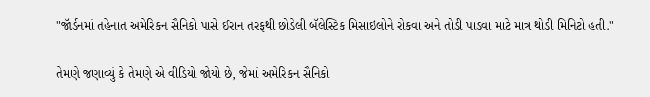"જૉર્ડનમાં તહેનાત અમેરિકન સૈનિકો પાસે ઈરાન તરફથી છોડેલી બૅલેસ્ટિક મિસાઇલોને રોકવા અને તોડી પાડવા માટે માત્ર થોડી મિનિટો હતી."

તેમણે જણાવ્યું કે તેમણે એ વીડિયો જોયો છે, જેમાં અમેરિકન સૈનિકો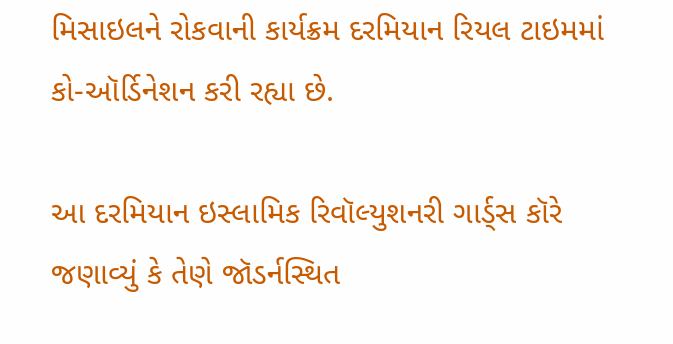મિસાઇલને રોકવાની કાર્યક્રમ દરમિયાન રિયલ ટાઇમમાં કો-ઑર્ડિનેશન કરી રહ્યા છે.

આ દરમિયાન ઇસ્લામિક રિવૉલ્યુશનરી ગાર્ડ્સ કૉરે જણાવ્યું કે તેણે જૉડર્નસ્થિત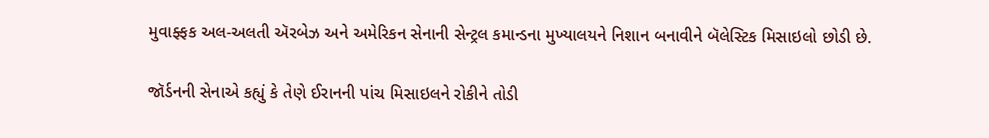મુવાફ્ફક અલ-અલતી ઍરબેઝ અને અમેરિકન સેનાની સેન્ટ્રલ કમાન્ડના મુખ્યાલયને નિશાન બનાવીને બૅલેસ્ટિક મિસાઇલો છોડી છે.

જૉર્ડનની સેનાએ કહ્યું કે તેણે ઈરાનની પાંચ મિસાઇલને રોકીને તોડી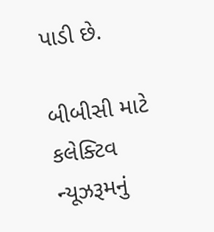પાડી છે.

બીબીસી માટે કલેક્ટિવ ન્યૂઝરૂમનું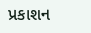પ્રકાશન